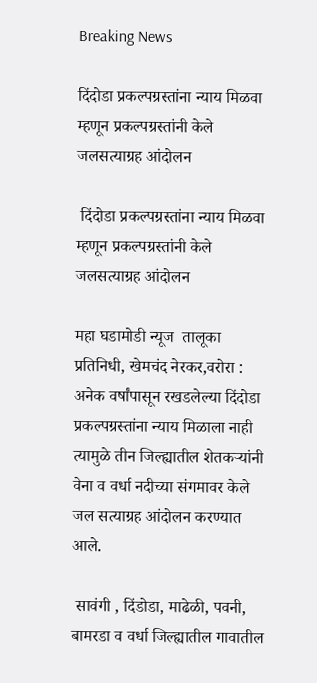Breaking News

दिंदोडा प्रकल्पग्रस्तांना न्याय मिळवा म्हणून प्रकल्पग्रस्तांनी केले जलसत्याग्रह आंदोलन

 दिंदोडा प्रकल्पग्रस्तांना न्याय मिळवा म्हणून प्रकल्पग्रस्तांनी केले जलसत्याग्रह आंदोलन

महा घडामोडी न्यूज  तालूका प्रतिनिधी, खेमचंद नेरकर,वरोरा : अनेक वर्षांपासून रखडलेल्या दिंदोडा प्रकल्पग्रस्तांना न्याय मिळाला नाही त्यामुळे तीन जिल्ह्यातील शेतकऱ्यांनी वेना व वर्धा नदीच्या संगमावर केले जल सत्याग्रह आंदोलन करण्यात आले.

 सावंगी , दिंडोडा, माढेळी, पवनी, बामरडा व वर्धा जिल्ह्यातील गावातील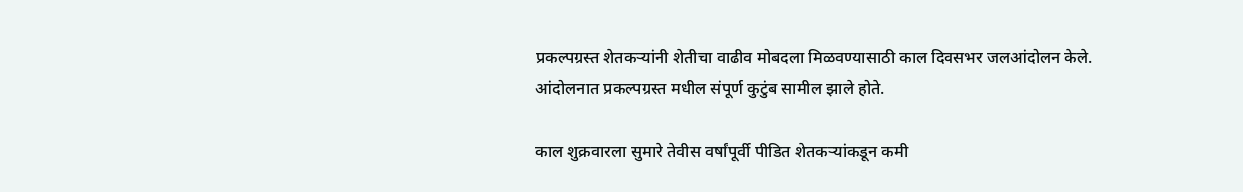प्रकल्पग्रस्त शेतकऱ्यांनी शेतीचा वाढीव मोबदला मिळवण्यासाठी काल दिवसभर जलआंदोलन केले. आंदोलनात प्रकल्पग्रस्त मधील संपूर्ण कुटुंब सामील झाले होते.

काल शुक्रवारला सुमारे तेवीस वर्षांपूर्वी पीडित शेतकऱ्यांकडून कमी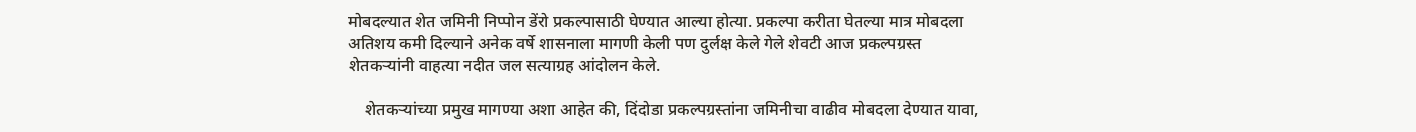मोबदल्यात शेत जमिनी निप्पोन डेंरो प्रकल्पासाठी घेण्यात आल्या होत्या. प्रकल्पा करीता घेतल्या मात्र मोबदला अतिशय कमी दिल्याने अनेक वर्षे शासनाला मागणी केली पण दुर्लक्ष केले गेले शेवटी आज प्रकल्पग्रस्त शेतकऱ्यांनी वाहत्या नदीत जल सत्याग्रह आंदोलन केले.

    शेतकऱ्यांच्या प्रमुख मागण्या अशा आहेत की, दिंदोडा प्रकल्पग्रस्तांना जमिनीचा वाढीव मोबदला देण्यात यावा,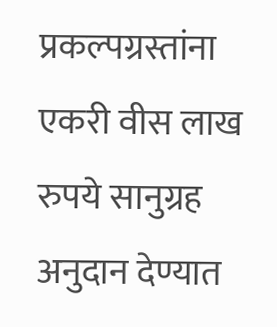प्रकल्पग्रस्तांना एकरी वीस लाख रुपये सानुग्रह अनुदान देण्यात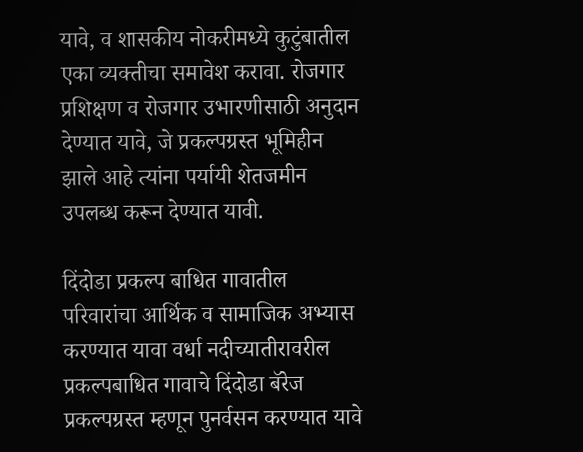यावे, व शासकीय नोकरीमध्ये कुटुंबातील एका व्यक्तीचा समावेश करावा. रोजगार प्रशिक्षण व रोजगार उभारणीसाठी अनुदान देण्यात यावे, जे प्रकल्पग्रस्त भूमिहीन झाले आहे त्यांना पर्यायी शेतजमीन उपलब्ध करून देण्यात यावी.

दिंदोडा प्रकल्प बाधित गावातील परिवारांचा आर्थिक व सामाजिक अभ्यास करण्यात यावा वर्धा नदीच्यातीरावरील प्रकल्पबाधित गावाचे दिंदोडा बॅरेज प्रकल्पग्रस्त म्हणून पुनर्वसन करण्यात यावे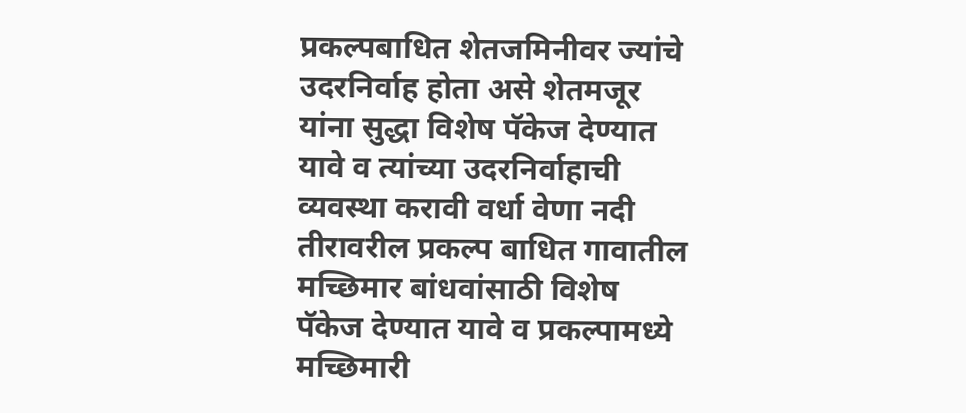प्रकल्पबाधित शेतजमिनीवर ज्यांचे उदरनिर्वाह होता असे शेतमजूर यांना सुद्धा विशेष पॅकेज देण्यात यावे व त्यांच्या उदरनिर्वाहाची व्यवस्था करावी वर्धा वेणा नदी तीरावरील प्रकल्प बाधित गावातील मच्छिमार बांधवांसाठी विशेष पॅकेज देण्यात यावे व प्रकल्पामध्ये मच्छिमारी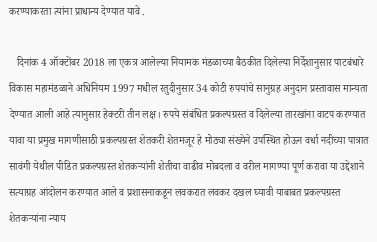करण्याकरता त्यांना प्राधान्य देण्यात यावे .

   दिनांक 4 ऑक्टोंबर 2018 ला एकत्र आलेल्या नियामक मंडळाच्या बैठकीत दिलेल्या निर्देशानुसार पाटबंधारे विकास महामंडळाने अधिनियम 1997 मधील रतुदीनुसार 34 कोटी रुपयांचे सानुग्रह अनुदान प्रस्तावास मान्यता देण्यात आली आहे त्यानुसार हेक्‍टरी तीन लक्ष। रुपये संबंधित प्रकल्पग्रस्त व दिलेल्या तारखांना वाटप करण्यात यावा या प्रमुख मागणीसाठी प्रकल्पग्रस्त शेतकरी शेतमजूर हे मोठ्या संख्येने उपस्थित होऊन वर्धा नदीच्या पात्रात सावंगी येथील पीडित प्रकल्पग्रस्त शेतकऱ्यांनी शेतीचा वाढीव मोबदला व वरील मागण्या पूर्ण करावा या उद्देशाने सत्याग्रह आंदोलन करण्यात आले व प्रशासनाकडून लवकरात लवकर दखल घ्यावी याबाबत प्रकल्पग्रस्त शेतकऱ्यांना न्याय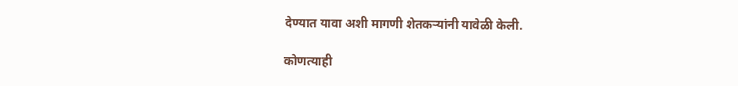देण्यात यावा अशी मागणी शेतकऱ्यांनी यावेळी केली.

कोणत्याही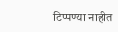टिप्पण्‍या नाहीत